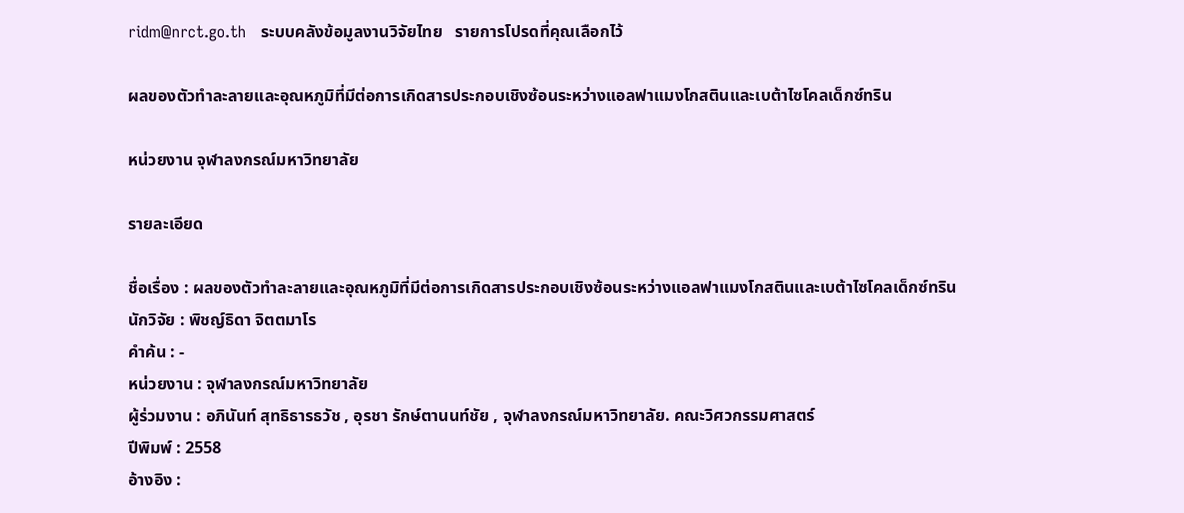ridm@nrct.go.th   ระบบคลังข้อมูลงานวิจัยไทย   รายการโปรดที่คุณเลือกไว้

ผลของตัวทำละลายและอุณหภูมิที่มีต่อการเกิดสารประกอบเชิงซ้อนระหว่างแอลฟาแมงโกสตินและเบต้าไซโคลเด็กซ์ทริน

หน่วยงาน จุฬาลงกรณ์มหาวิทยาลัย

รายละเอียด

ชื่อเรื่อง : ผลของตัวทำละลายและอุณหภูมิที่มีต่อการเกิดสารประกอบเชิงซ้อนระหว่างแอลฟาแมงโกสตินและเบต้าไซโคลเด็กซ์ทริน
นักวิจัย : พิชญ์ธิดา จิตตมาโร
คำค้น : -
หน่วยงาน : จุฬาลงกรณ์มหาวิทยาลัย
ผู้ร่วมงาน : อภินันท์ สุทธิธารธวัช , อุรชา รักษ์ตานนท์ชัย , จุฬาลงกรณ์มหาวิทยาลัย. คณะวิศวกรรมศาสตร์
ปีพิมพ์ : 2558
อ้างอิง :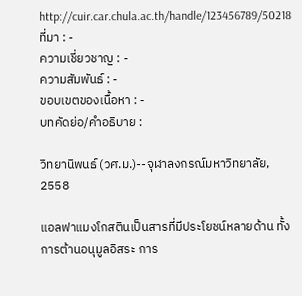http://cuir.car.chula.ac.th/handle/123456789/50218
ที่มา : -
ความเชี่ยวชาญ : -
ความสัมพันธ์ : -
ขอบเขตของเนื้อหา : -
บทคัดย่อ/คำอธิบาย :

วิทยานิพนธ์ (วศ.ม.)--จุฬาลงกรณ์มหาวิทยาลัย, 2558

แอลฟาแมงโกสตินเป็นสารที่มีประโยชน์หลายด้าน ทั้งการต้านอนุมูลอิสระ การ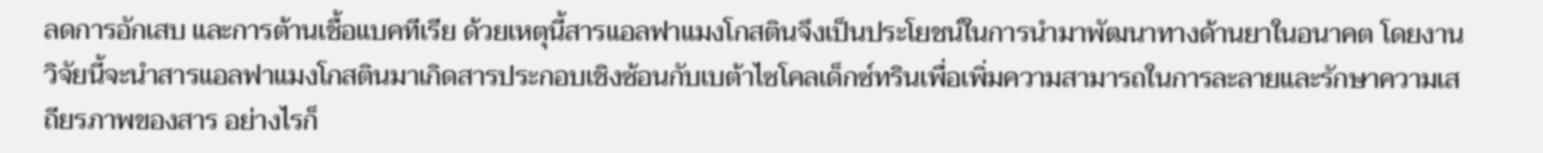ลดการอักเสบ และการต้านเชื้อแบคทีเรีย ด้วยเหตุนี้สารแอลฟาแมงโกสตินจึงเป็นประโยชน์ในการนำมาพัฒนาทางด้านยาในอนาคต โดยงานวิจัยนี้จะนำสารแอลฟาแมงโกสตินมาเกิดสารประกอบเชิงซ้อนกับเบต้าไซโคลเด็กซ์ทรินเพื่อเพิ่มความสามารถในการละลายและรักษาความเสถียรภาพของสาร อย่างไรก็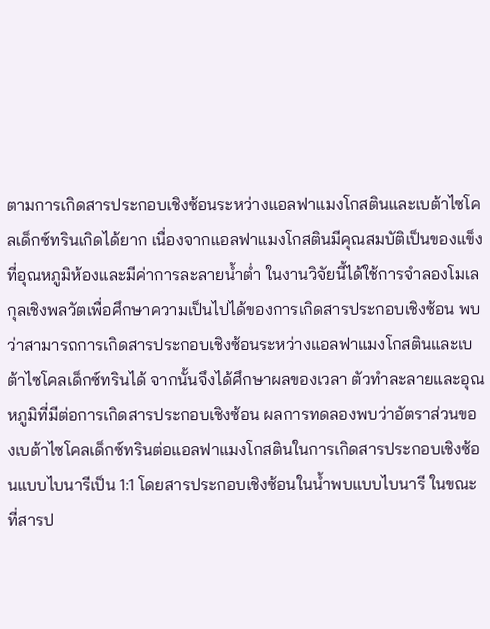ตามการเกิดสารประกอบเชิงซ้อนระหว่างแอลฟาแมงโกสตินและเบต้าไซโคลเด็กซ์ทรินเกิดได้ยาก เนื่องจากแอลฟาแมงโกสตินมีคุณสมบัติเป็นของแข็งที่อุณหภูมิห้องและมีค่าการละลายน้ำต่ำ ในงานวิจัยนี้ได้ใช้การจำลองโมเลกุลเชิงพลวัตเพื่อศึกษาความเป็นไปได้ของการเกิดสารประกอบเชิงซ้อน พบว่าสามารถการเกิดสารประกอบเชิงซ้อนระหว่างแอลฟาแมงโกสตินและเบต้าไซโคลเด็กซ์ทรินได้ จากนั้นจึงได้ศึกษาผลของเวลา ตัวทำละลายและอุณหภูมิที่มีต่อการเกิดสารประกอบเชิงซ้อน ผลการทดลองพบว่าอัตราส่วนของเบต้าไซโคลเด็กซ์ทรินต่อแอลฟาแมงโกสตินในการเกิดสารประกอบเชิงซ้อนแบบไบนารีเป็น 1:1 โดยสารประกอบเชิงซ้อนในน้ำพบแบบไบนารี ในขณะที่สารป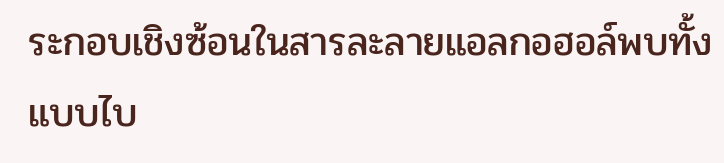ระกอบเชิงซ้อนในสารละลายแอลกอฮอล์พบทั้งแบบไบ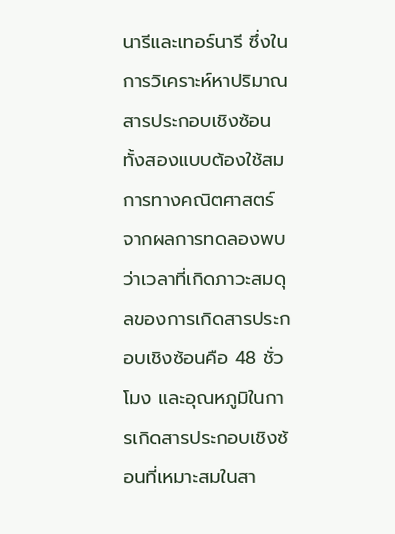นารีและเทอร์นารี ซึ่งในการวิเคราะห์หาปริมาณสารประกอบเชิงซ้อนทั้งสองแบบต้องใช้สมการทางคณิตศาสตร์ จากผลการทดลองพบว่าเวลาที่เกิดภาวะสมดุลของการเกิดสารประกอบเชิงซ้อนคือ 48 ชั่วโมง และอุณหภูมิในการเกิดสารประกอบเชิงซ้อนที่เหมาะสมในสา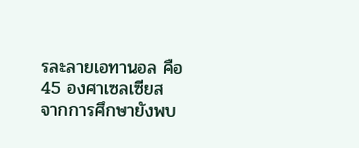รละลายเอทานอล คือ 45 องศาเซลเซียส จากการศึกษายังพบ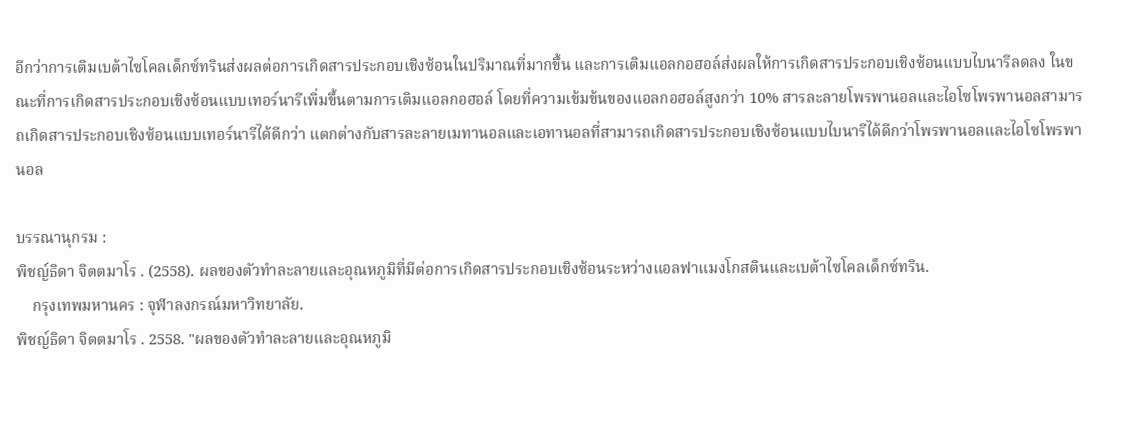อีกว่าการเติมเบต้าไซโคลเด็กซ์ทรินส่งผลต่อการเกิดสารประกอบเชิงซ้อนในปริมาณที่มากขึ้น และการเติมแอลกอฮอล์ส่งผลให้การเกิดสารประกอบเชิงซ้อนแบบไบนารีลดลง ในขณะที่การเกิดสารประกอบเชิงซ้อนแบบเทอร์นารีเพิ่มขึ้นตามการเติมแอลกอฮอล์ โดยที่ความเข้มข้นของแอลกอฮอล์สูงกว่า 10% สารละลายโพรพานอลและไอโซโพรพานอลสามารถเกิดสารประกอบเชิงซ้อนแบบเทอร์นารีได้ดีกว่า แตกต่างกับสารละลายเมทานอลและเอทานอลที่สามารถเกิดสารประกอบเชิงซ้อนแบบไบนารีได้ดีกว่าโพรพานอลและไอโซโพรพานอล

บรรณานุกรม :
พิชญ์ธิดา จิตตมาโร . (2558). ผลของตัวทำละลายและอุณหภูมิที่มีต่อการเกิดสารประกอบเชิงซ้อนระหว่างแอลฟาแมงโกสตินและเบต้าไซโคลเด็กซ์ทริน.
    กรุงเทพมหานคร : จุฬาลงกรณ์มหาวิทยาลัย.
พิชญ์ธิดา จิตตมาโร . 2558. "ผลของตัวทำละลายและอุณหภูมิ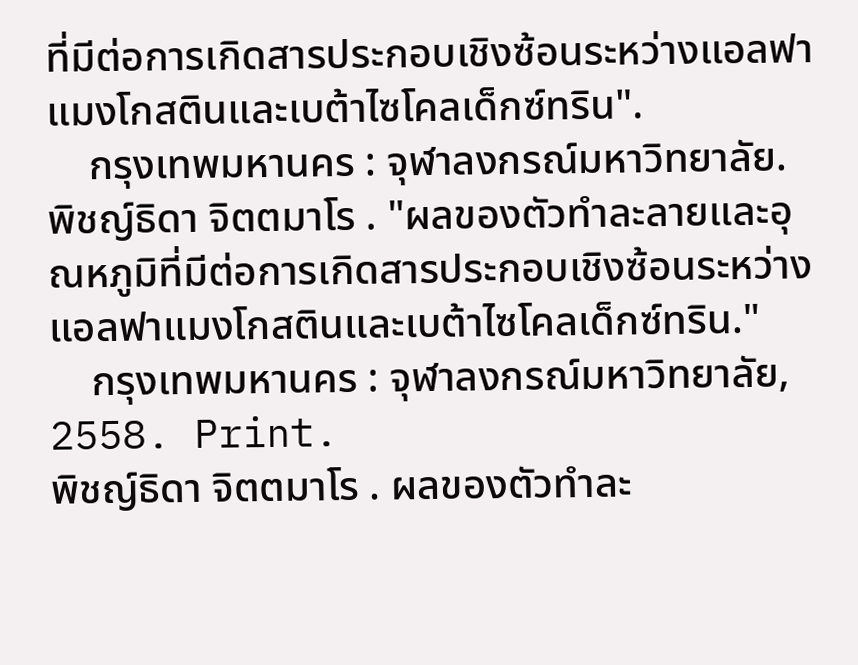ที่มีต่อการเกิดสารประกอบเชิงซ้อนระหว่างแอลฟาแมงโกสตินและเบต้าไซโคลเด็กซ์ทริน".
    กรุงเทพมหานคร : จุฬาลงกรณ์มหาวิทยาลัย.
พิชญ์ธิดา จิตตมาโร . "ผลของตัวทำละลายและอุณหภูมิที่มีต่อการเกิดสารประกอบเชิงซ้อนระหว่างแอลฟาแมงโกสตินและเบต้าไซโคลเด็กซ์ทริน."
    กรุงเทพมหานคร : จุฬาลงกรณ์มหาวิทยาลัย, 2558. Print.
พิชญ์ธิดา จิตตมาโร . ผลของตัวทำละ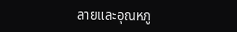ลายและอุณหภู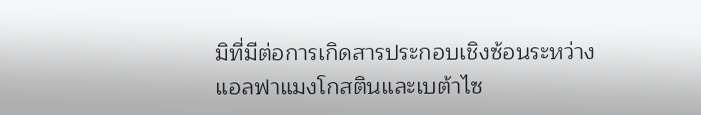มิที่มีต่อการเกิดสารประกอบเชิงซ้อนระหว่างแอลฟาแมงโกสตินและเบต้าไซ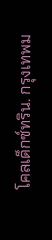โคลเด็กซ์ทริน. กรุงเทพม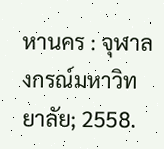หานคร : จุฬาลงกรณ์มหาวิทยาลัย; 2558.